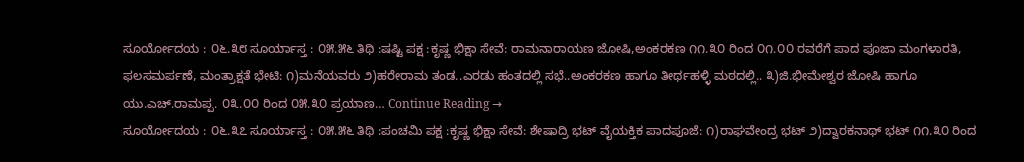ಸೂರ್ಯೋದಯ : ೦೬.೩೮ ಸೂರ್ಯಾಸ್ತ : ೦೫.೫೬ ತಿಥಿ :ಷಷ್ಟಿ ಪಕ್ಷ :ಕೃಷ್ಣ ಭಿಕ್ಷಾ ಸೇವೆ: ರಾಮನಾರಾಯಣ ಜೋಷಿ,ಅಂಕರಕಣ ೧೧.೩೦ ರಿಂದ ೦೧.೦೦ ರವರೆಗೆ ಪಾದ ಪೂಜಾ ಮಂಗಳಾರತಿ, ಫಲಸಮರ್ಪಣೆ, ಮಂತ್ರಾಕ್ಷತೆ ಭೇಟಿ: ೧)ಮನೆಯವರು ೨)ಹರೇರಾಮ ತಂಡ..ಎರಡು ಹಂತದಲ್ಲಿ ಸಭೆ..ಅಂಕರಕಣ ಹಾಗೂ ತೀರ್ಥಹಳ್ಳಿ ಮಠದಲ್ಲಿ.. ೩)ಜಿ.ಭೀಮೇಶ್ವರ ಜೋಷಿ ಹಾಗೂ ಯು.ಎಚ್.ರಾಮಪ್ಪ. ೦೩.೦೦ ರಿಂದ ೦೫.೩೦ ಪ್ರಯಾಣ… Continue Reading →
ಸೂರ್ಯೋದಯ : ೦೬.೩೭ ಸೂರ್ಯಾಸ್ತ : ೦೫.೫೬ ತಿಥಿ :ಪಂಚಮಿ ಪಕ್ಷ :ಕೃಷ್ಣ ಭಿಕ್ಷಾ ಸೇವೆ: ಶೇಷಾದ್ರಿ ಭಟ್ ವೈಯಕ್ತಿಕ ಪಾದಪೂಜೆ: ೧)ರಾಘವೇಂದ್ರ ಭಟ್ ೨)ದ್ವಾರಕನಾಥ್ ಭಟ್ ೧೧.೩೦ ರಿಂದ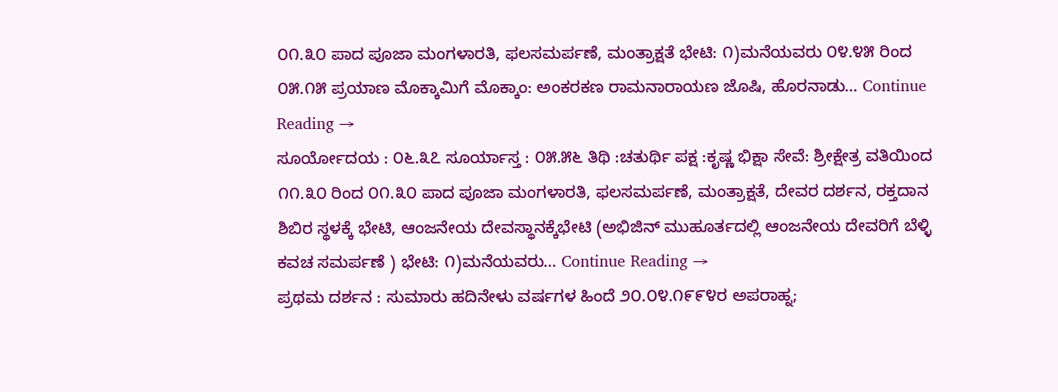೦೧.೩೦ ಪಾದ ಪೂಜಾ ಮಂಗಳಾರತಿ, ಫಲಸಮರ್ಪಣೆ, ಮಂತ್ರಾಕ್ಷತೆ ಭೇಟಿ: ೧)ಮನೆಯವರು ೦೪.೪೫ ರಿಂದ ೦೫.೧೫ ಪ್ರಯಾಣ ಮೊಕ್ಕಾಮಿಗೆ ಮೊಕ್ಕಾಂ: ಅಂಕರಕಣ ರಾಮನಾರಾಯಣ ಜೊಷಿ, ಹೊರನಾಡು… Continue Reading →
ಸೂರ್ಯೋದಯ : ೦೬.೩೭ ಸೂರ್ಯಾಸ್ತ : ೦೫.೫೬ ತಿಥಿ :ಚತುರ್ಥಿ ಪಕ್ಷ :ಕೃಷ್ಣ ಭಿಕ್ಷಾ ಸೇವೆ: ಶ್ರೀಕ್ಷೇತ್ರ ವತಿಯಿಂದ ೧೧.೩೦ ರಿಂದ ೦೧.೩೦ ಪಾದ ಪೂಜಾ ಮಂಗಳಾರತಿ, ಫಲಸಮರ್ಪಣೆ, ಮಂತ್ರಾಕ್ಷತೆ, ದೇವರ ದರ್ಶನ, ರಕ್ತದಾನ ಶಿಬಿರ ಸ್ಥಳಕ್ಕೆ ಭೇಟಿ, ಆಂಜನೇಯ ದೇವಸ್ಥಾನಕ್ಕೆಭೇಟಿ (ಅಭಿಜಿನ್ ಮುಹೂರ್ತದಲ್ಲಿ ಆಂಜನೇಯ ದೇವರಿಗೆ ಬೆಳ್ಳಿ ಕವಚ ಸಮರ್ಪಣೆ ) ಭೇಟಿ: ೧)ಮನೆಯವರು… Continue Reading →
ಪ್ರಥಮ ದರ್ಶನ : ಸುಮಾರು ಹದಿನೇಳು ವರ್ಷಗಳ ಹಿಂದೆ ೨೦.೦೪.೧೯೯೪ರ ಅಪರಾಹ್ನ;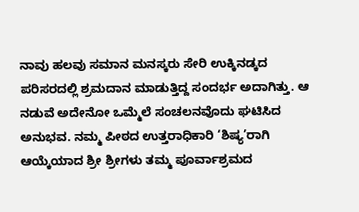ನಾವು ಹಲವು ಸಮಾನ ಮನಸ್ಕರು ಸೇರಿ ಉಕ್ಕಿನಡ್ಕದ ಪರಿಸರದಲ್ಲಿ ಶ್ರಮದಾನ ಮಾಡುತ್ತಿದ್ದ ಸಂದರ್ಭ ಅದಾಗಿತ್ತು. ಆ ನಡುವೆ ಅದೇನೋ ಒಮ್ಮೆಲೆ ಸಂಚಲನವೊದು ಘಟಿಸಿದ ಅನುಭವ. ನಮ್ಮ ಪೀಠದ ಉತ್ತರಾಧಿಕಾರಿ ‘ಶಿಷ್ಯ’ರಾಗಿ ಆಯ್ಕೆಯಾದ ಶ್ರೀ ಶ್ರೀಗಳು ತಮ್ಮ ಪೂರ್ವಾಶ್ರಮದ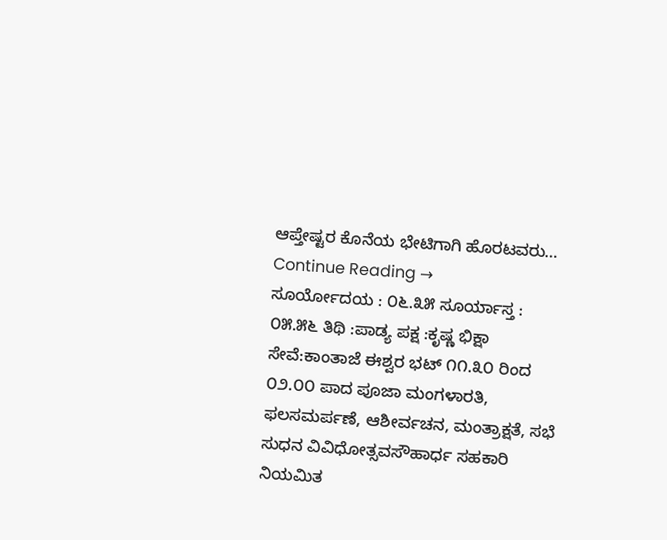ಆಪ್ತೇಷ್ಟರ ಕೊನೆಯ ಭೇಟಿಗಾಗಿ ಹೊರಟವರು… Continue Reading →
ಸೂರ್ಯೋದಯ : ೦೬.೩೫ ಸೂರ್ಯಾಸ್ತ : ೦೫.೫೬ ತಿಥಿ :ಪಾಡ್ಯ ಪಕ್ಷ :ಕೃಷ್ಣ ಭಿಕ್ಷಾ ಸೇವೆ:ಕಾಂತಾಜೆ ಈಶ್ವರ ಭಟ್ ೧೧.೩೦ ರಿಂದ ೦೨.೦೦ ಪಾದ ಪೂಜಾ ಮಂಗಳಾರತಿ, ಫಲಸಮರ್ಪಣೆ, ಆಶೀರ್ವಚನ, ಮಂತ್ರಾಕ್ಷತೆ, ಸಭೆ ಸುಧನ ವಿವಿಧೋತ್ಸವಸೌಹಾರ್ಧ ಸಹಕಾರಿ ನಿಯಮಿತ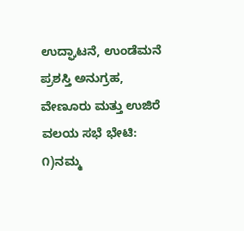ಉದ್ಘಾಟನೆ, ಉಂಡೆಮನೆ ಪ್ರಶಸ್ತಿ ಅನುಗ್ರಹ, ವೇಣೂರು ಮತ್ತು ಉಜಿರೆ ವಲಯ ಸಭೆ ಭೇಟಿ: ೧)ನಮ್ಮ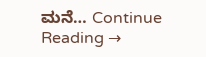ಮನೆ… Continue Reading →